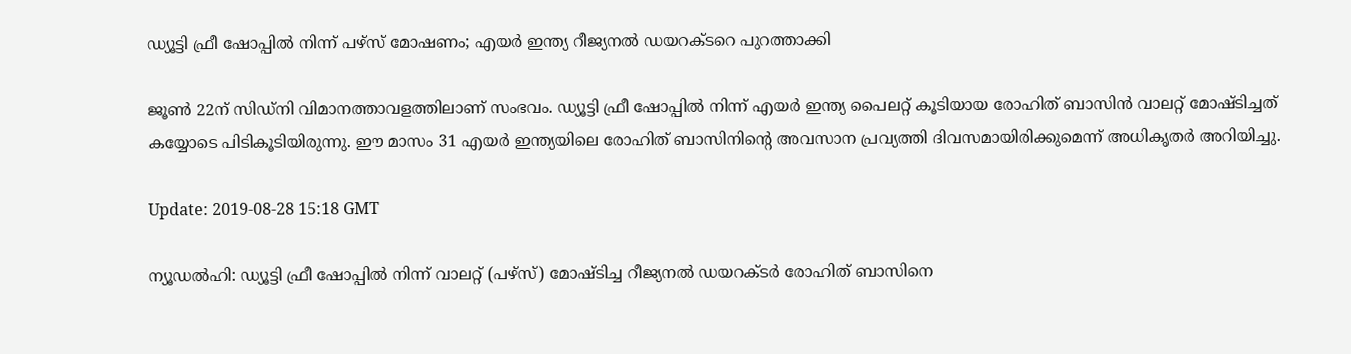ഡ്യൂട്ടി ഫ്രീ ഷോപ്പില്‍ നിന്ന് പഴ്‌സ് മോഷണം; എയര്‍ ഇന്ത്യ റീജ്യനല്‍ ഡയറക്ടറെ പുറത്താക്കി

ജൂണ്‍ 22ന് സിഡ്‌നി വിമാനത്താവളത്തിലാണ് സംഭവം. ഡ്യൂട്ടി ഫ്രീ ഷോപ്പില്‍ നിന്ന് എയര്‍ ഇന്ത്യ പൈലറ്റ് കൂടിയായ രോഹിത് ബാസിന്‍ വാലറ്റ് മോഷ്ടിച്ചത് കയ്യോടെ പിടികൂടിയിരുന്നു. ഈ മാസം 31 എയര്‍ ഇന്ത്യയിലെ രോഹിത് ബാസിനിന്റെ അവസാന പ്രവ്യത്തി ദിവസമായിരിക്കുമെന്ന് അധികൃതര്‍ അറിയിച്ചു.

Update: 2019-08-28 15:18 GMT

ന്യൂഡല്‍ഹി: ഡ്യൂട്ടി ഫ്രീ ഷോപ്പില്‍ നിന്ന് വാലറ്റ് (പഴ്‌സ്) മോഷ്ടിച്ച റീജ്യനല്‍ ഡയറക്ടര്‍ രോഹിത് ബാസിനെ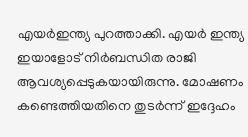എയര്‍ഇന്ത്യ പുറത്താക്കി. എയര്‍ ഇന്ത്യ ഇയാളോട് നിര്‍ബന്ധിത രാജി ആവശ്യപ്പെടുകയായിരുന്നു. മോഷണം കണ്ടെത്തിയതിനെ തുടര്‍ന്ന് ഇദ്ദേഹം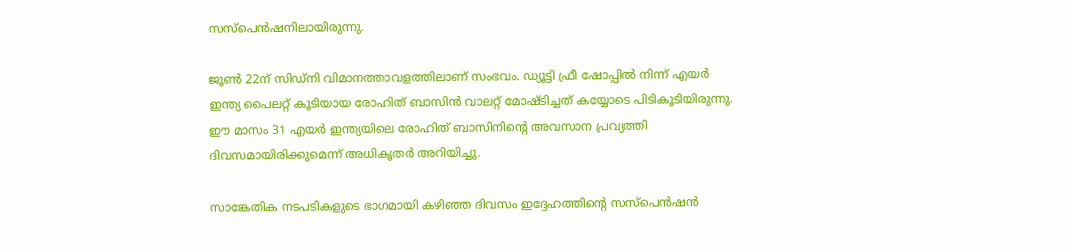സസ്‌പെന്‍ഷനിലായിരുന്നു.

ജൂണ്‍ 22ന് സിഡ്‌നി വിമാനത്താവളത്തിലാണ് സംഭവം. ഡ്യൂട്ടി ഫ്രീ ഷോപ്പില്‍ നിന്ന് എയര്‍ ഇന്ത്യ പൈലറ്റ് കൂടിയായ രോഹിത് ബാസിന്‍ വാലറ്റ് മോഷ്ടിച്ചത് കയ്യോടെ പിടികൂടിയിരുന്നു. ഈ മാസം 31 എയര്‍ ഇന്ത്യയിലെ രോഹിത് ബാസിനിന്റെ അവസാന പ്രവ്യത്തി ദിവസമായിരിക്കുമെന്ന് അധികൃതര്‍ അറിയിച്ചു.

സാങ്കേതിക നടപടികളുടെ ഭാഗമായി കഴിഞ്ഞ ദിവസം ഇദ്ദേഹത്തിന്റെ സസ്‌പെന്‍ഷന്‍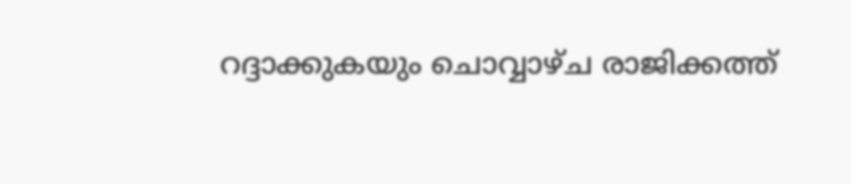റദ്ദാക്കുകയും ചൊവ്വാഴ്ച രാജിക്കത്ത്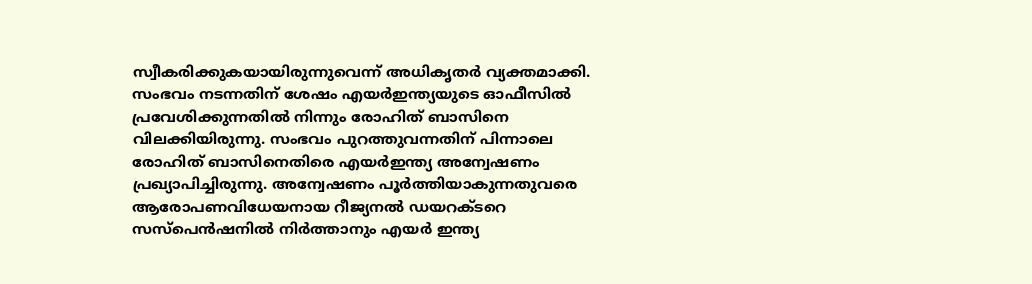സ്വീകരിക്കുകയായിരുന്നുവെന്ന് അധികൃതര്‍ വ്യക്തമാക്കി. സംഭവം നടന്നതിന് ശേഷം എയര്‍ഇന്ത്യയുടെ ഓഫീസില്‍ പ്രവേശിക്കുന്നതില്‍ നിന്നും രോഹിത് ബാസിനെ വിലക്കിയിരുന്നു. സംഭവം പുറത്തുവന്നതിന് പിന്നാലെ രോഹിത് ബാസിനെതിരെ എയര്‍ഇന്ത്യ അന്വേഷണം പ്രഖ്യാപിച്ചിരുന്നു. അന്വേഷണം പൂര്‍ത്തിയാകുന്നതുവരെ ആരോപണവിധേയനായ റീജ്യനല്‍ ഡയറക്ടറെ സസ്‌പെന്‍ഷനില്‍ നിര്‍ത്താനും എയര്‍ ഇന്ത്യ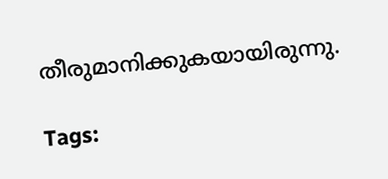തീരുമാനിക്കുകയായിരുന്നു.

Tags: